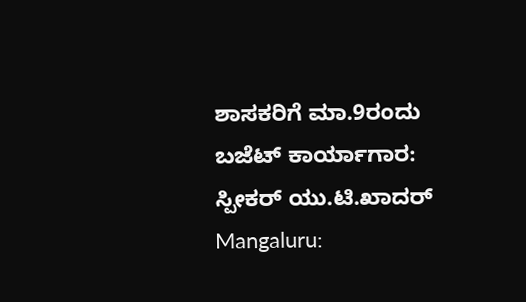ಶಾಸಕರಿಗೆ ಮಾ.9ರಂದು ಬಜೆಟ್ ಕಾರ್ಯಾಗಾರ: ಸ್ಪೀಕರ್ ಯು.ಟಿ.ಖಾದರ್
Mangaluru: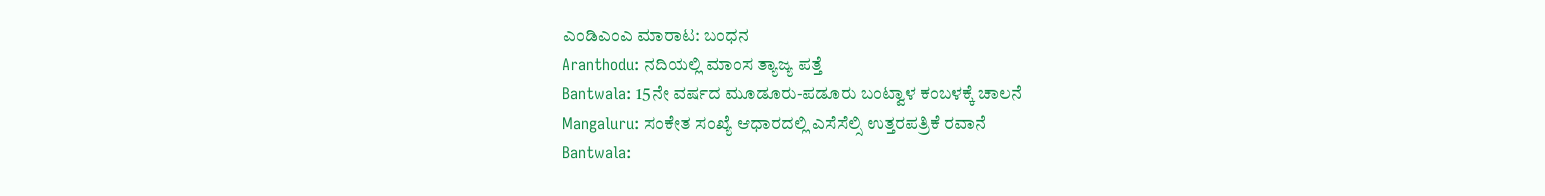ಎಂಡಿಎಂಎ ಮಾರಾಟ: ಬಂಧನ
Aranthodu: ನದಿಯಲ್ಲಿ ಮಾಂಸ ತ್ಯಾಜ್ಯ ಪತ್ತೆ
Bantwala: 15ನೇ ವರ್ಷದ ಮೂಡೂರು-ಪಡೂರು ಬಂಟ್ವಾಳ ಕಂಬಳಕ್ಕೆ ಚಾಲನೆ
Mangaluru: ಸಂಕೇತ ಸಂಖ್ಯೆ ಆಧಾರದಲ್ಲಿ ಎಸೆಸೆಲ್ಸಿ ಉತ್ತರಪತ್ರಿಕೆ ರವಾನೆ
Bantwala: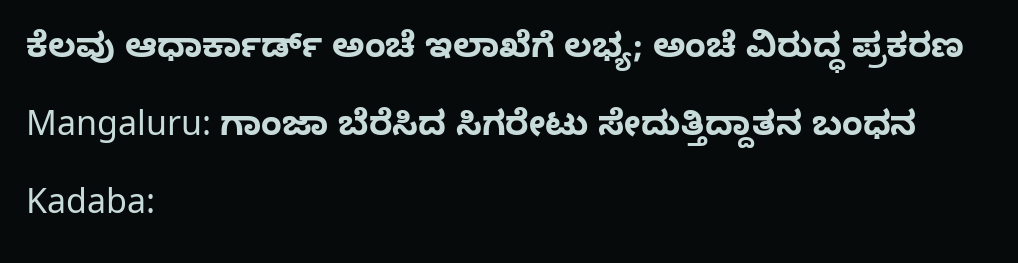ಕೆಲವು ಆಧಾರ್ಕಾರ್ಡ್ ಅಂಚೆ ಇಲಾಖೆಗೆ ಲಭ್ಯ; ಅಂಚೆ ವಿರುದ್ಧ ಪ್ರಕರಣ
Mangaluru: ಗಾಂಜಾ ಬೆರೆಸಿದ ಸಿಗರೇಟು ಸೇದುತ್ತಿದ್ದಾತನ ಬಂಧನ
Kadaba: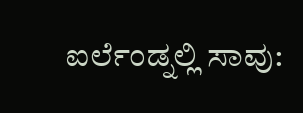ಐರ್ಲೆಂಡ್ನಲ್ಲಿ ಸಾವು: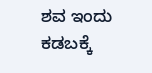ಶವ ಇಂದು ಕಡಬಕ್ಕೆ